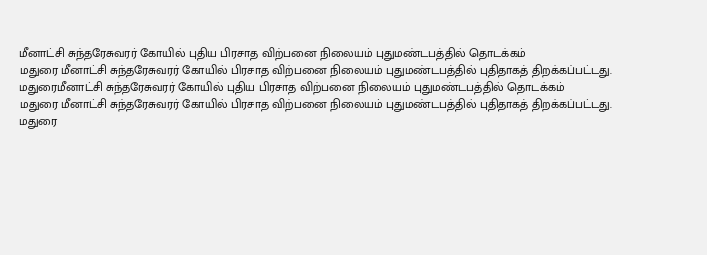மீனாட்சி சுந்தரேசுவரர் கோயில் புதிய பிரசாத விற்பனை நிலையம் புதுமண்டபத்தில் தொடக்கம்
மதுரை மீனாட்சி சுந்தரேசுவரர் கோயில் பிரசாத விற்பனை நிலையம் புதுமண்டபத்தில் புதிதாகத் திறக்கப்பட்டது.
மதுரைமீனாட்சி சுந்தரேசுவரர் கோயில் புதிய பிரசாத விற்பனை நிலையம் புதுமண்டபத்தில் தொடக்கம்
மதுரை மீனாட்சி சுந்தரேசுவரர் கோயில் பிரசாத விற்பனை நிலையம் புதுமண்டபத்தில் புதிதாகத் திறக்கப்பட்டது.
மதுரை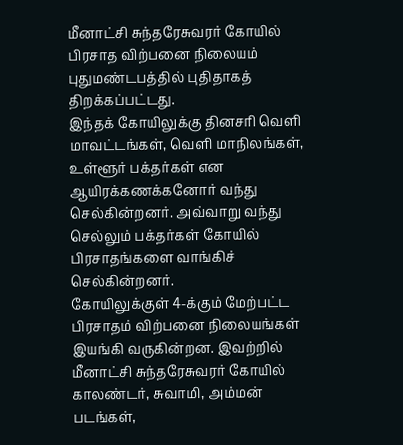மீனாட்சி சுந்தரேசுவரர் கோயில் பிரசாத விற்பனை நிலையம் புதுமண்டபத்தில் புதிதாகத் திறக்கப்பட்டது.
இந்தக் கோயிலுக்கு தினசரி வெளி மாவட்டங்கள், வெளி மாநிலங்கள், உள்ளூர் பக்தர்கள் என ஆயிரக்கணக்கனோர் வந்து செல்கின்றனர். அவ்வாறு வந்து செல்லும் பக்தர்கள் கோயில் பிரசாதங்களை வாங்கிச் செல்கின்றனர்.
கோயிலுக்குள் 4-க்கும் மேற்பட்ட பிரசாதம் விற்பனை நிலையங்கள் இயங்கி வருகின்றன. இவற்றில் மீனாட்சி சுந்தரேசுவரர் கோயில் காலண்டர், சுவாமி, அம்மன் படங்கள்,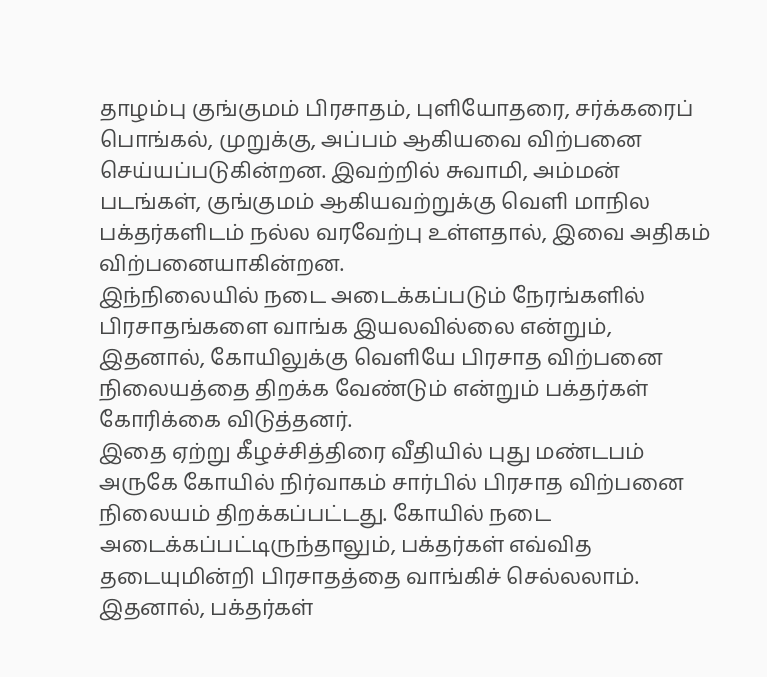தாழம்பு குங்குமம் பிரசாதம், புளியோதரை, சர்க்கரைப் பொங்கல், முறுக்கு, அப்பம் ஆகியவை விற்பனை செய்யப்படுகின்றன. இவற்றில் சுவாமி, அம்மன் படங்கள், குங்குமம் ஆகியவற்றுக்கு வெளி மாநில பக்தர்களிடம் நல்ல வரவேற்பு உள்ளதால், இவை அதிகம் விற்பனையாகின்றன.
இந்நிலையில் நடை அடைக்கப்படும் நேரங்களில் பிரசாதங்களை வாங்க இயலவில்லை என்றும், இதனால், கோயிலுக்கு வெளியே பிரசாத விற்பனை நிலையத்தை திறக்க வேண்டும் என்றும் பக்தர்கள் கோரிக்கை விடுத்தனர்.
இதை ஏற்று கீழச்சித்திரை வீதியில் புது மண்டபம் அருகே கோயில் நிர்வாகம் சார்பில் பிரசாத விற்பனை நிலையம் திறக்கப்பட்டது. கோயில் நடை அடைக்கப்பட்டிருந்தாலும், பக்தர்கள் எவ்வித தடையுமின்றி பிரசாதத்தை வாங்கிச் செல்லலாம். இதனால், பக்தர்கள்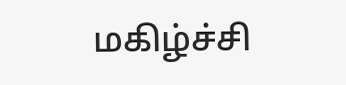மகிழ்ச்சி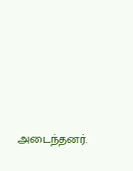அடைந்தனர்.